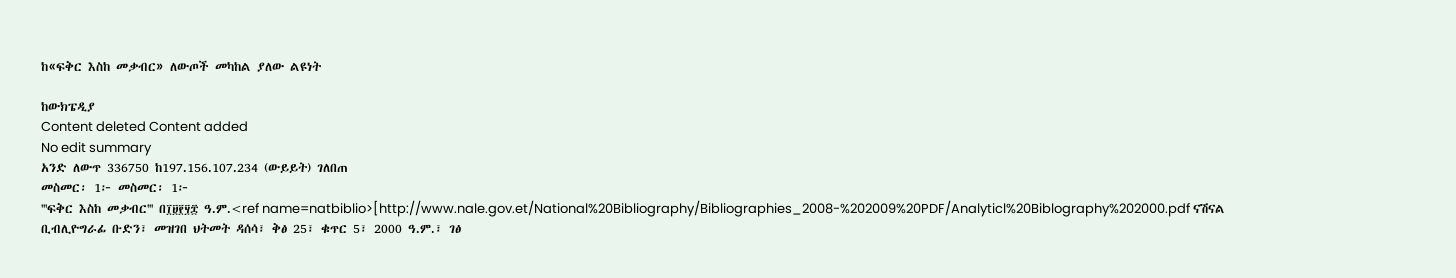ከ«ፍቅር እስከ መቃብር» ለውጦች መካከል ያለው ልዩነት

ከውክፔዲያ
Content deleted Content added
No edit summary
አንድ ለውጥ 336750 ከ197.156.107.234 (ውይይት) ገለበጠ
መስመር፡ 1፦ መስመር፡ 1፦
'''ፍቅር እስከ መቃብር''' በ፲፱፻፶፰ ዓ.ም.<ref name=natbiblio>[http://www.nale.gov.et/National%20Bibliography/Bibliographies_2008-%202009%20PDF/Analyticl%20Biblography%202000.pdf ናሽናል ቢብሊዮግራፊ ቡድን፣ መዝገበ ህትመት ዳሰሳ፣ ቅፅ 25፣ ቁጥር 5፣ 2000 ዓ.ም.፣ ገፅ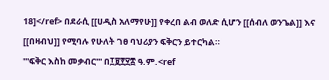18]</ref> በደራሲ [[ሀዲስ አለማየሁ]] የቀረበ ልብ ወለድ ሲሆን [[ሰብለ ወንጌል]] እና [[በዛብህ]] የሚባሉ የሁለት ገፀ ባህሪያን ፍቅርን ይተርካል።
'''ፍቅር እስከ መቃብር''' በ፲፱፻፶፰ ዓ.ም.<ref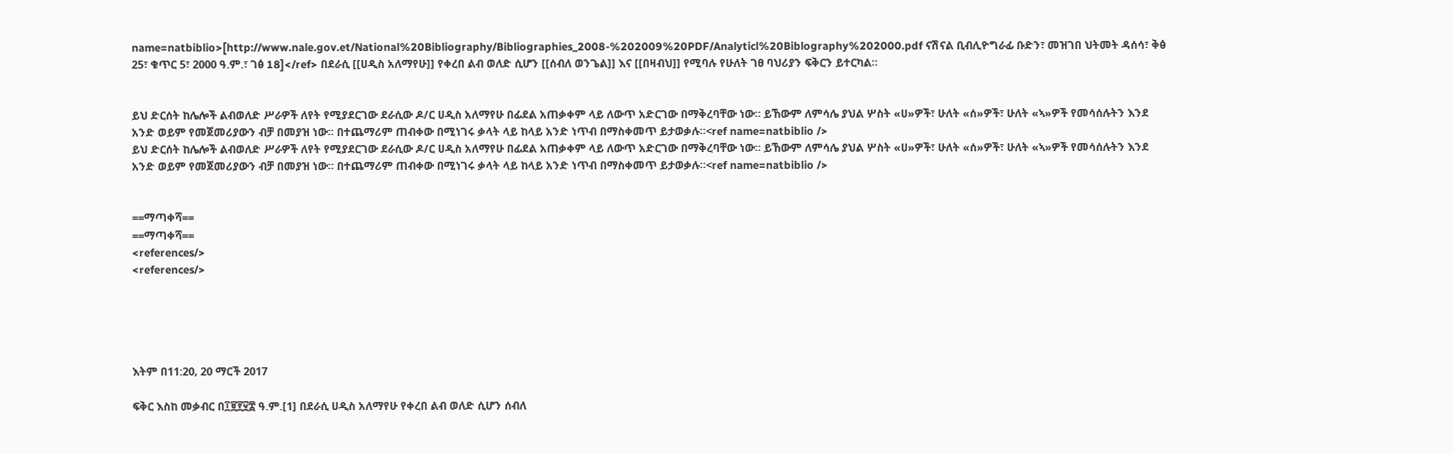name=natbiblio>[http://www.nale.gov.et/National%20Bibliography/Bibliographies_2008-%202009%20PDF/Analyticl%20Biblography%202000.pdf ናሽናል ቢብሊዮግራፊ ቡድን፣ መዝገበ ህትመት ዳሰሳ፣ ቅፅ 25፣ ቁጥር 5፣ 2000 ዓ.ም.፣ ገፅ 18]</ref> በደራሲ [[ሀዲስ አለማየሁ]] የቀረበ ልብ ወለድ ሲሆን [[ሰብለ ወንጌል]] እና [[በዛብህ]] የሚባሉ የሁለት ገፀ ባህሪያን ፍቅርን ይተርካል።


ይህ ድርሰት ከሌሎች ልብወለድ ሥራዎች ለየት የሚያደርገው ደራሲው ዶ/ር ሀዲስ አለማየሁ በፊደል አጠቃቀም ላይ ለውጥ አድርገው በማቅረባቸው ነው። ይኸውም ለምሳሌ ያህል ሦስት «ሀ»ዎች፣ ሁለት «ሰ»ዎች፣ ሁለት «ኣ»ዎች የመሳሰሉትን እንደ አንድ ወይም የመጀመሪያውን ብቻ በመያዝ ነው። በተጨማሪም ጠብቀው በሚነገሩ ቃላት ላይ ከላይ አንድ ነጥብ በማስቀመጥ ይታወቃሉ።<ref name=natbiblio />
ይህ ድርሰት ከሌሎች ልብወለድ ሥራዎች ለየት የሚያደርገው ደራሲው ዶ/ር ሀዲስ አለማየሁ በፊደል አጠቃቀም ላይ ለውጥ አድርገው በማቅረባቸው ነው። ይኸውም ለምሳሌ ያህል ሦስት «ሀ»ዎች፣ ሁለት «ሰ»ዎች፣ ሁለት «ኣ»ዎች የመሳሰሉትን እንደ አንድ ወይም የመጀመሪያውን ብቻ በመያዝ ነው። በተጨማሪም ጠብቀው በሚነገሩ ቃላት ላይ ከላይ አንድ ነጥብ በማስቀመጥ ይታወቃሉ።<ref name=natbiblio />


==ማጣቀሻ==
==ማጣቀሻ==
<references/>
<references/>





እትም በ11:20, 20 ማርች 2017

ፍቅር እስከ መቃብር በ፲፱፻፶፰ ዓ.ም.[1] በደራሲ ሀዲስ አለማየሁ የቀረበ ልብ ወለድ ሲሆን ሰብለ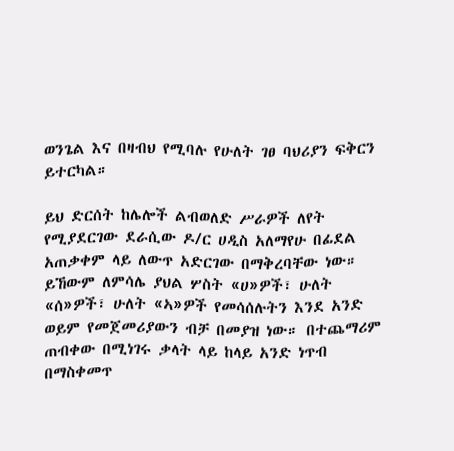ወንጌል እና በዛብህ የሚባሉ የሁለት ገፀ ባህሪያን ፍቅርን ይተርካል።

ይህ ድርሰት ከሌሎች ልብወለድ ሥራዎች ለየት የሚያደርገው ደራሲው ዶ/ር ሀዲስ አለማየሁ በፊደል አጠቃቀም ላይ ለውጥ አድርገው በማቅረባቸው ነው። ይኸውም ለምሳሌ ያህል ሦስት «ሀ»ዎች፣ ሁለት «ሰ»ዎች፣ ሁለት «ኣ»ዎች የመሳሰሉትን እንደ አንድ ወይም የመጀመሪያውን ብቻ በመያዝ ነው። በተጨማሪም ጠብቀው በሚነገሩ ቃላት ላይ ከላይ አንድ ነጥብ በማስቀመጥ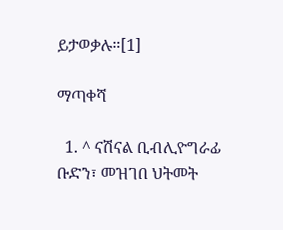ይታወቃሉ።[1]

ማጣቀሻ

  1. ^ ናሽናል ቢብሊዮግራፊ ቡድን፣ መዝገበ ህትመት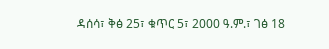ዳሰሳ፣ ቅፅ 25፣ ቁጥር 5፣ 2000 ዓ.ም.፣ ገፅ 18